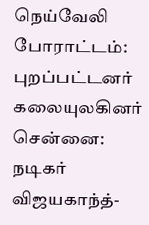நெய்வேலி போராட்டம்: புறப்பட்டனர் கலையுலகினர்
சென்னை:
நடிகர் விஜயகாந்த்-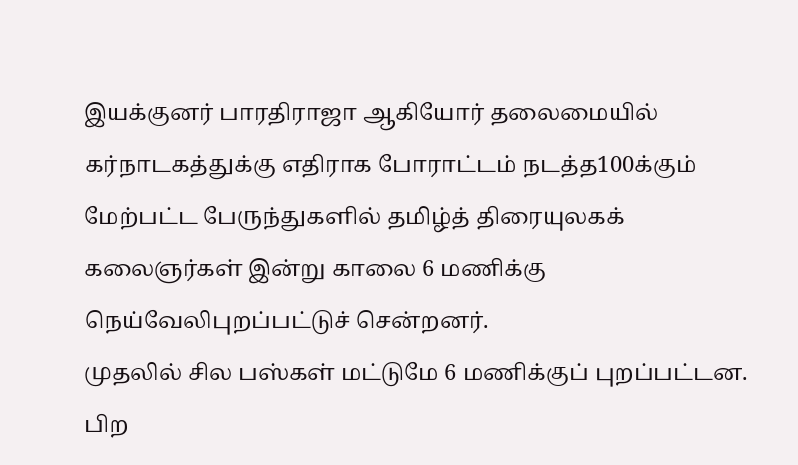இயக்குனர் பாரதிராஜா ஆகியோர் தலைமையில் கர்நாடகத்துக்கு எதிராக போராட்டம் நடத்த100க்கும் மேற்பட்ட பேருந்துகளில் தமிழ்த் திரையுலகக் கலைஞர்கள் இன்று காலை 6 மணிக்கு நெய்வேலிபுறப்பட்டுச் சென்றனர்.
முதலில் சில பஸ்கள் மட்டுமே 6 மணிக்குப் புறப்பட்டன. பிற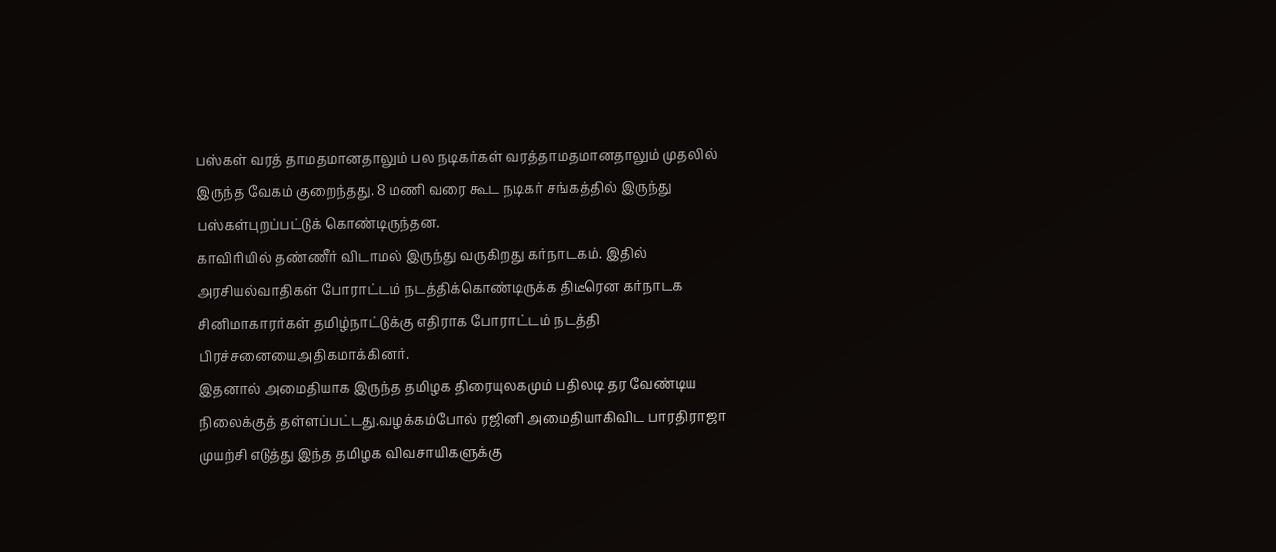பஸ்கள் வரத் தாமதமானதாலும் பல நடிகர்கள் வரத்தாமதமானதாலும் முதலில் இருந்த வேகம் குறைந்தது. 8 மணி வரை கூட நடிகர் சங்கத்தில் இருந்து பஸ்கள்புறப்பட்டுக் கொண்டிருந்தன.
காவிரியில் தண்ணீர் விடாமல் இருந்து வருகிறது கர்நாடகம். இதில் அரசியல்வாதிகள் போராட்டம் நடத்திக்கொண்டிருக்க திடீரென கர்நாடக சினிமாகாரர்கள் தமிழ்நாட்டுக்கு எதிராக போராட்டம் நடத்தி பிரச்சனையைஅதிகமாக்கினர்.
இதனால் அமைதியாக இருந்த தமிழக திரையுலகமும் பதிலடி தர வேண்டிய நிலைக்குத் தள்ளப்பட்டது.வழக்கம்போல் ரஜினி அமைதியாகிவிட பாரதிராஜா முயற்சி எடுத்து இந்த தமிழக விவசாயிகளுக்கு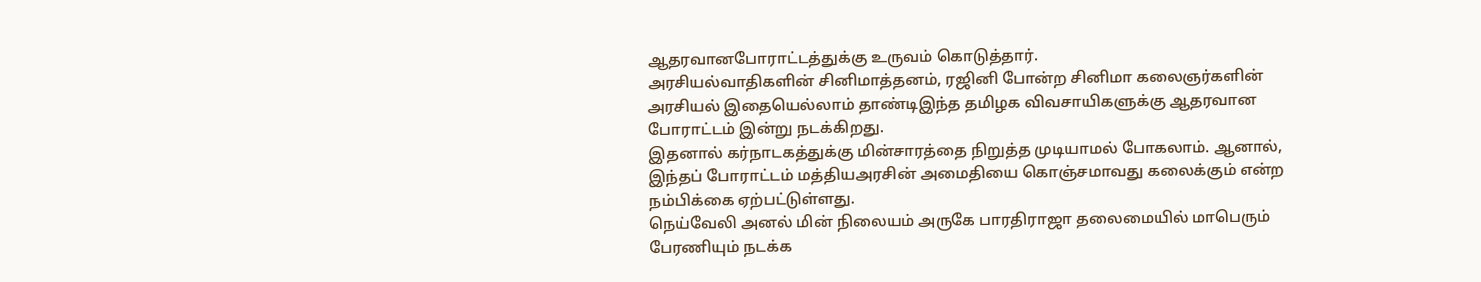ஆதரவானபோராட்டத்துக்கு உருவம் கொடுத்தார்.
அரசியல்வாதிகளின் சினிமாத்தனம், ரஜினி போன்ற சினிமா கலைஞர்களின் அரசியல் இதையெல்லாம் தாண்டிஇந்த தமிழக விவசாயிகளுக்கு ஆதரவான போராட்டம் இன்று நடக்கிறது.
இதனால் கர்நாடகத்துக்கு மின்சாரத்தை நிறுத்த முடியாமல் போகலாம். ஆனால், இந்தப் போராட்டம் மத்தியஅரசின் அமைதியை கொஞ்சமாவது கலைக்கும் என்ற நம்பிக்கை ஏற்பட்டுள்ளது.
நெய்வேலி அனல் மின் நிலையம் அருகே பாரதிராஜா தலைமையில் மாபெரும் பேரணியும் நடக்க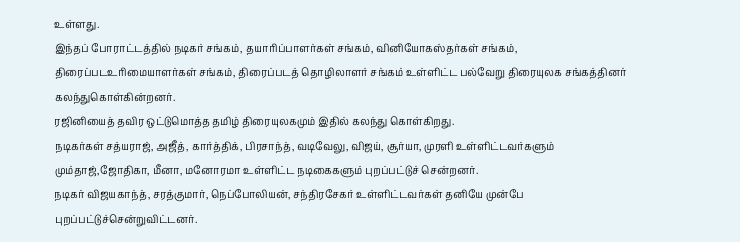உள்ளது.
இந்தப் போராட்டத்தில் நடிகர் சங்கம், தயாரிப்பாளர்கள் சங்கம், வினியோகஸ்தர்கள் சங்கம், திரைப்படஉரிமையாளர்கள் சங்கம், திரைப்படத் தொழிலாளர் சங்கம் உள்ளிட்ட பல்வேறு திரையுலக சங்கத்தினர் கலந்துகொள்கின்றனர்.
ரஜினியைத் தவிர ஒட்டுமொத்த தமிழ் திரையுலகமும் இதில் கலந்து கொள்கிறது.
நடிகர்கள் சத்யராஜ், அஜீத், கார்த்திக், பிரசாந்த், வடிவேலு, விஜய், சூர்யா, முரளி உள்ளிட்டவர்களும் மும்தாஜ்,ஜோதிகா, மீனா, மனோரமா உள்ளிட்ட நடிகைகளும் புறப்பட்டுச் சென்றனர்.
நடிகர் விஜயகாந்த், சரத்குமார், நெப்போலியன், சந்திரசேகர் உள்ளிட்டவர்கள் தனியே முன்பே புறப்பட்டுச்சென்றுவிட்டனர்.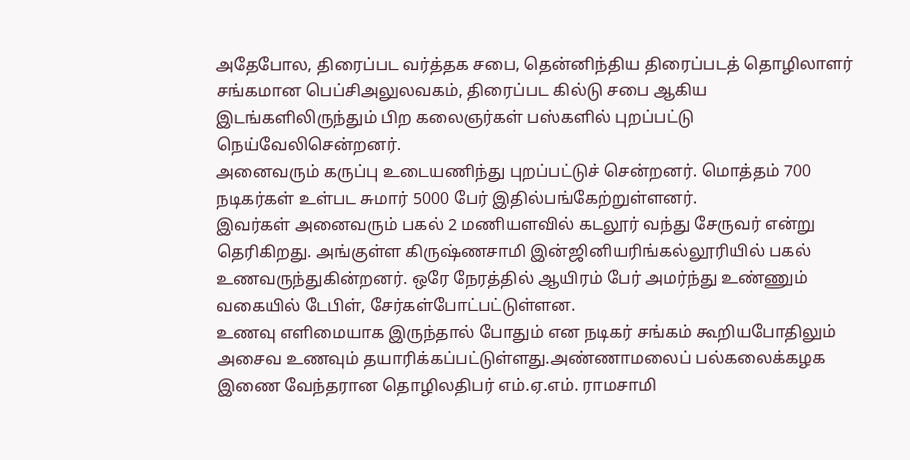அதேபோல, திரைப்பட வர்த்தக சபை, தென்னிந்திய திரைப்படத் தொழிலாளர் சங்கமான பெப்சிஅலுலவகம், திரைப்பட கில்டு சபை ஆகிய இடங்களிலிருந்தும் பிற கலைஞர்கள் பஸ்களில் புறப்பட்டு நெய்வேலிசென்றனர்.
அனைவரும் கருப்பு உடையணிந்து புறப்பட்டுச் சென்றனர். மொத்தம் 700 நடிகர்கள் உள்பட சுமார் 5000 பேர் இதில்பங்கேற்றுள்ளனர்.
இவர்கள் அனைவரும் பகல் 2 மணியளவில் கடலூர் வந்து சேருவர் என்று தெரிகிறது. அங்குள்ள கிருஷ்ணசாமி இன்ஜினியரிங்கல்லூரியில் பகல் உணவருந்துகின்றனர். ஒரே நேரத்தில் ஆயிரம் பேர் அமர்ந்து உண்ணும் வகையில் டேபிள், சேர்கள்போட்பட்டுள்ளன.
உணவு எளிமையாக இருந்தால் போதும் என நடிகர் சங்கம் கூறியபோதிலும் அசைவ உணவும் தயாரிக்கப்பட்டுள்ளது.அண்ணாமலைப் பல்கலைக்கழக இணை வேந்தரான தொழிலதிபர் எம்.ஏ.எம். ராமசாமி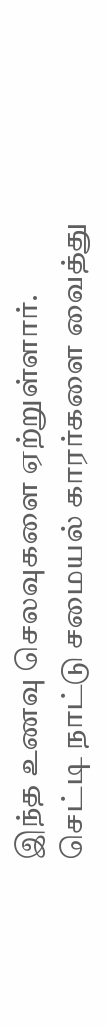இந்த உணவு செலவுகளை ஏற்றுள்ளார்.
செட்டி நாட்டு சமையல் காரர்களை வைத்து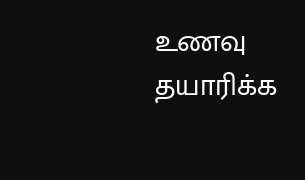உணவு தயாரிக்க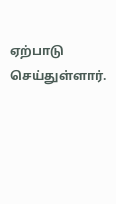ஏற்பாடு செய்துள்ளார்.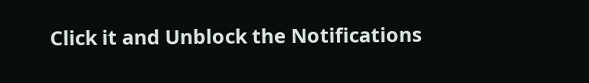Click it and Unblock the Notifications